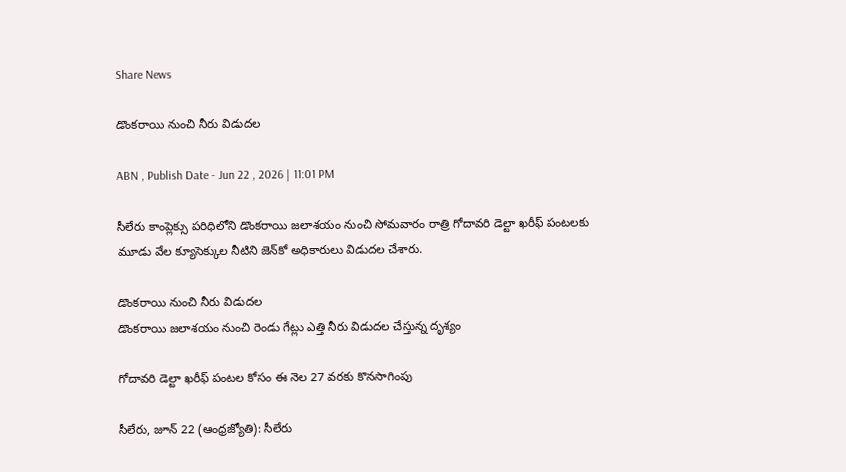Share News

డొంకరాయి నుంచి నీరు విడుదల

ABN , Publish Date - Jun 22 , 2026 | 11:01 PM

సీలేరు కాంప్లెక్సు పరిధిలోని డొంకరాయి జలాశయం నుంచి సోమవారం రాత్రి గోదావరి డెల్టా ఖరీఫ్‌ పంటలకు మూడు వేల క్యూసెక్కుల నీటిని జెన్‌కో అధికారులు విడుదల చేశారు.

డొంకరాయి నుంచి నీరు విడుదల
డొంకరాయి జలాశయం నుంచి రెండు గేట్లు ఎత్తి నీరు విడుదల చేస్తున్న దృశ్యం

గోదావరి డెల్టా ఖరీఫ్‌ పంటల కోసం ఈ నెల 27 వరకు కొనసాగింపు

సీలేరు, జూన్‌ 22 (ఆంధ్రజ్యోతి): సీలేరు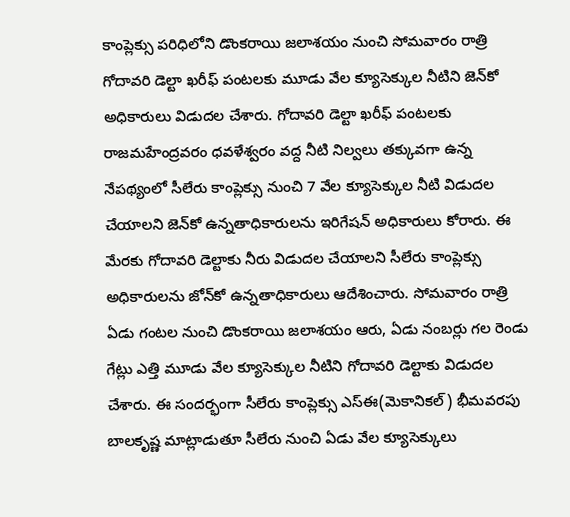కాంప్లెక్సు పరిధిలోని డొంకరాయి జలాశయం నుంచి సోమవారం రాత్రి గోదావరి డెల్టా ఖరీఫ్‌ పంటలకు మూడు వేల క్యూసెక్కుల నీటిని జెన్‌కో అధికారులు విడుదల చేశారు. గోదావరి డెల్టా ఖరీఫ్‌ పంటలకు రాజమహేంద్రవరం ధవళేశ్వరం వద్ద నీటి నిల్వలు తక్కువగా ఉన్న నేపథ్యంలో సీలేరు కాంప్లెక్సు నుంచి 7 వేల క్యూసెక్కుల నీటి విడుదల చేయాలని జెన్‌కో ఉన్నతాధికారులను ఇరిగేషన్‌ అధికారులు కోరారు. ఈ మేరకు గోదావరి డెల్టాకు నీరు విడుదల చేయాలని సీలేరు కాంప్లెక్సు అధికారులను జోన్‌కో ఉన్నతాధికారులు ఆదేశించారు. సోమవారం రాత్రి ఏడు గంటల నుంచి డొంకరాయి జలాశయం ఆరు, ఏడు నంబర్లు గల రెండు గేట్లు ఎత్తి మూడు వేల క్యూసెక్కుల నీటిని గోదావరి డెల్టాకు విడుదల చేశారు. ఈ సందర్భంగా సీలేరు కాంప్లెక్సు ఎస్‌ఈ(మెకానికల్‌) భీమవరపు బాలకృష్ణ మాట్లాడుతూ సీలేరు నుంచి ఏడు వేల క్యూసెక్కులు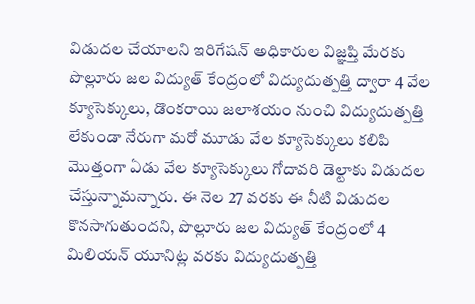విడుదల చేయాలని ఇరిగేషన్‌ అధికారుల విజ్ఞప్తి మేరకు పొల్లూరు జల విద్యుత్‌ కేంద్రంలో విద్యుదుత్పత్తి ద్వారా 4 వేల క్యూసెక్కులు, డొంకరాయి జలాశయం నుంచి విద్యుదుత్పత్తి లేకుండా నేరుగా మరో మూడు వేల క్యూసెక్కులు కలిపి మొత్తంగా ఏడు వేల క్యూసెక్కులు గోదావరి డెల్టాకు విడుదల చేస్తున్నామన్నారు. ఈ నెల 27 వరకు ఈ నీటి విడుదల కొనసాగుతుందని, పొల్లూరు జల విద్యుత్‌ కేంద్రంలో 4 మిలియన్‌ యూనిట్ల వరకు విద్యుదుత్పత్తి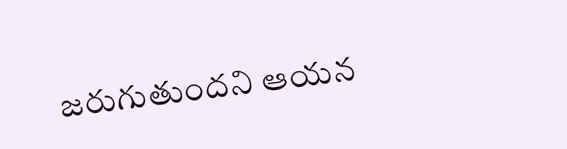జరుగుతుందని ఆయన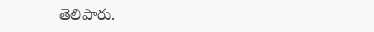తెలిపారు.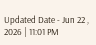Updated Date - Jun 22 , 2026 | 11:01 PM